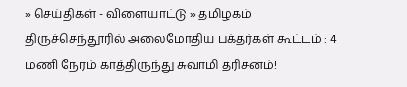» செய்திகள் - விளையாட்டு » தமிழகம்
திருச்செந்தூரில் அலைமோதிய பக்தர்கள் கூட்டம் : 4 மணி நேரம் காத்திருந்து சுவாமி தரிசனம்!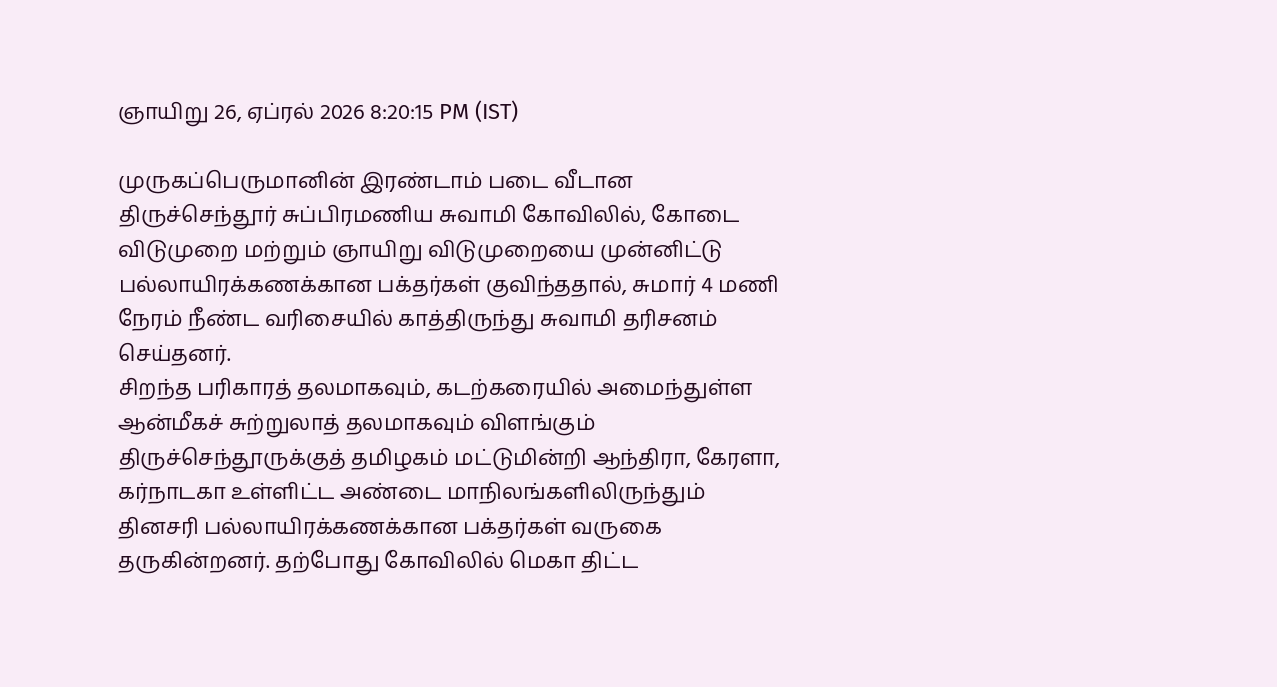ஞாயிறு 26, ஏப்ரல் 2026 8:20:15 PM (IST)

முருகப்பெருமானின் இரண்டாம் படை வீடான திருச்செந்தூர் சுப்பிரமணிய சுவாமி கோவிலில், கோடை விடுமுறை மற்றும் ஞாயிறு விடுமுறையை முன்னிட்டு பல்லாயிரக்கணக்கான பக்தர்கள் குவிந்ததால், சுமார் 4 மணி நேரம் நீண்ட வரிசையில் காத்திருந்து சுவாமி தரிசனம் செய்தனர்.
சிறந்த பரிகாரத் தலமாகவும், கடற்கரையில் அமைந்துள்ள ஆன்மீகச் சுற்றுலாத் தலமாகவும் விளங்கும் திருச்செந்தூருக்குத் தமிழகம் மட்டுமின்றி ஆந்திரா, கேரளா, கர்நாடகா உள்ளிட்ட அண்டை மாநிலங்களிலிருந்தும் தினசரி பல்லாயிரக்கணக்கான பக்தர்கள் வருகை தருகின்றனர். தற்போது கோவிலில் மெகா திட்ட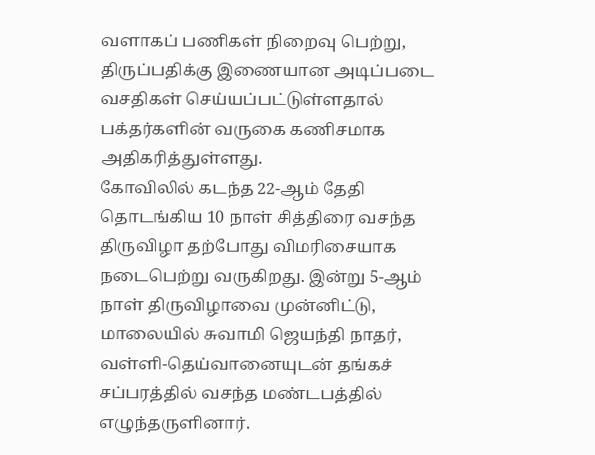வளாகப் பணிகள் நிறைவு பெற்று, திருப்பதிக்கு இணையான அடிப்படை வசதிகள் செய்யப்பட்டுள்ளதால் பக்தர்களின் வருகை கணிசமாக அதிகரித்துள்ளது.
கோவிலில் கடந்த 22-ஆம் தேதி தொடங்கிய 10 நாள் சித்திரை வசந்த திருவிழா தற்போது விமரிசையாக நடைபெற்று வருகிறது. இன்று 5-ஆம் நாள் திருவிழாவை முன்னிட்டு, மாலையில் சுவாமி ஜெயந்தி நாதர், வள்ளி-தெய்வானையுடன் தங்கச் சப்பரத்தில் வசந்த மண்டபத்தில் எழுந்தருளினார்.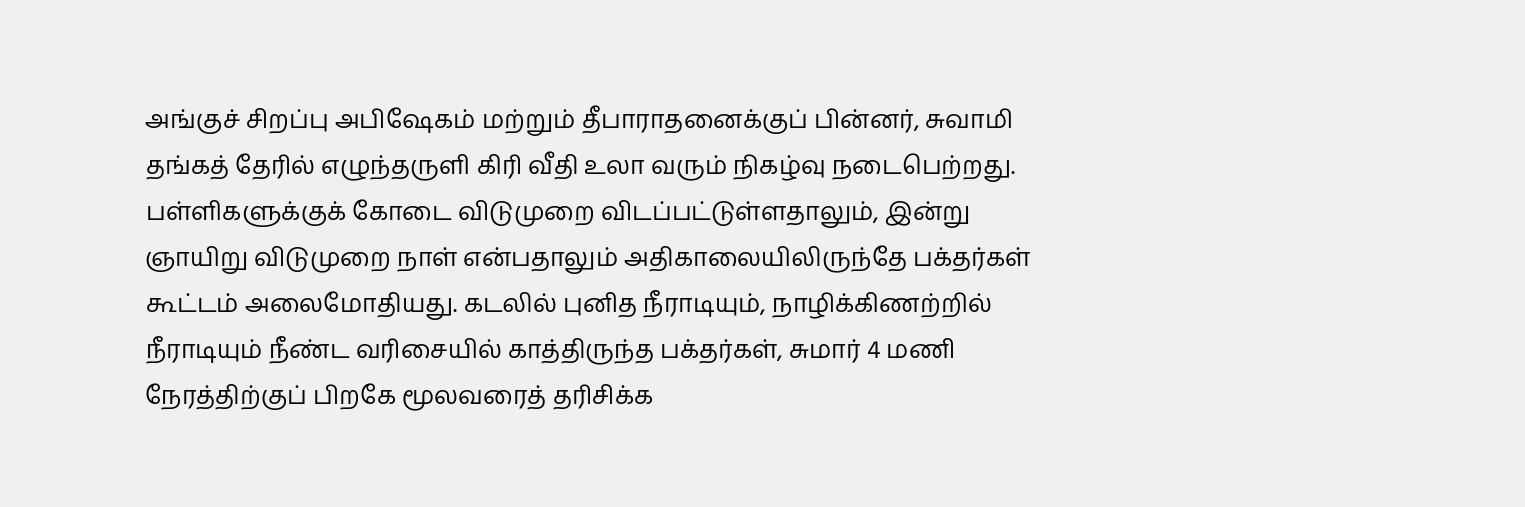அங்குச் சிறப்பு அபிஷேகம் மற்றும் தீபாராதனைக்குப் பின்னர், சுவாமி தங்கத் தேரில் எழுந்தருளி கிரி வீதி உலா வரும் நிகழ்வு நடைபெற்றது.
பள்ளிகளுக்குக் கோடை விடுமுறை விடப்பட்டுள்ளதாலும், இன்று ஞாயிறு விடுமுறை நாள் என்பதாலும் அதிகாலையிலிருந்தே பக்தர்கள் கூட்டம் அலைமோதியது. கடலில் புனித நீராடியும், நாழிக்கிணற்றில் நீராடியும் நீண்ட வரிசையில் காத்திருந்த பக்தர்கள், சுமார் 4 மணி நேரத்திற்குப் பிறகே மூலவரைத் தரிசிக்க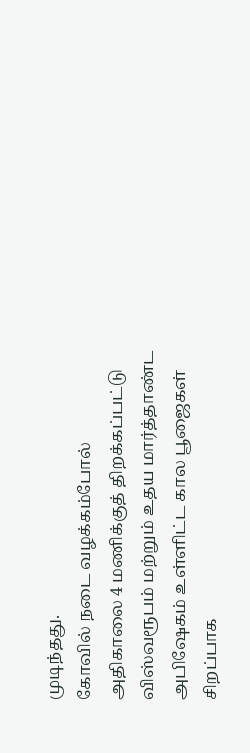முடிந்தது.
கோவில் நடை வழக்கம்போல் அதிகாலை 4 மணிக்குத் திறக்கப்பட்டு விஸ்வரூபம் மற்றும் உதய மார்த்தாண்ட அபிஷேகம் உள்ளிட்ட கால பூஜைகள் சிறப்பாக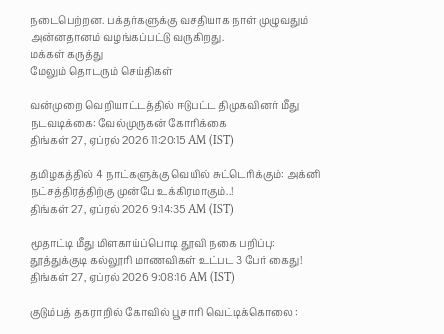நடைபெற்றன. பக்தர்களுக்கு வசதியாக நாள் முழுவதும் அன்னதானம் வழங்கப்பட்டு வருகிறது.
மக்கள் கருத்து
மேலும் தொடரும் செய்திகள்

வன்முறை வெறியாட்டத்தில் ஈடுபட்ட திமுகவினர் மீது நடவடிக்கை: வேல்முருகன் கோரிக்கை
திங்கள் 27, ஏப்ரல் 2026 11:20:15 AM (IST)

தமிழகத்தில் 4 நாட்களுக்கு வெயில் சுட்டெரிக்கும்: அக்னி நட்சத்திரத்திற்கு முன்பே உக்கிரமாகும்..!
திங்கள் 27, ஏப்ரல் 2026 9:14:35 AM (IST)

மூதாட்டி மீது மிளகாய்ப்பொடி தூவி நகை பறிப்பு: தூத்துக்குடி கல்லூரி மாணவிகள் உட்பட 3 பேர் கைது!
திங்கள் 27, ஏப்ரல் 2026 9:08:16 AM (IST)

குடும்பத் தகராறில் கோவில் பூசாரி வெட்டிக்கொலை :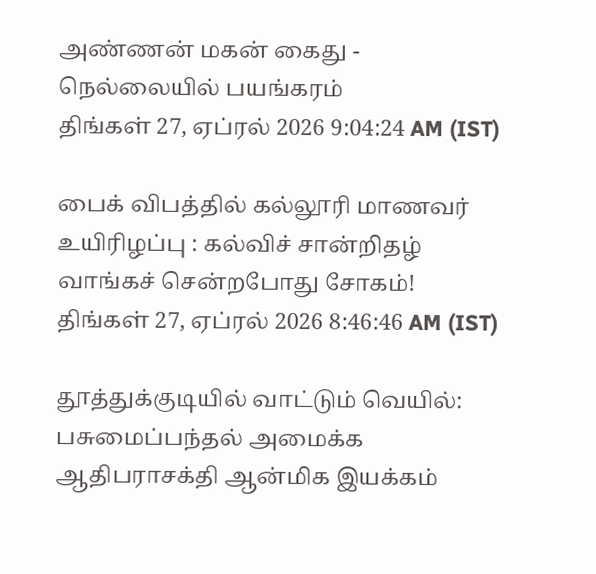அண்ணன் மகன் கைது - நெல்லையில் பயங்கரம்
திங்கள் 27, ஏப்ரல் 2026 9:04:24 AM (IST)

பைக் விபத்தில் கல்லூரி மாணவர் உயிரிழப்பு : கல்விச் சான்றிதழ் வாங்கச் சென்றபோது சோகம்!
திங்கள் 27, ஏப்ரல் 2026 8:46:46 AM (IST)

தூத்துக்குடியில் வாட்டும் வெயில்: பசுமைப்பந்தல் அமைக்க ஆதிபராசக்தி ஆன்மிக இயக்கம்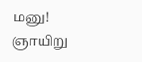மனு!
ஞாயிறு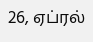26, ஏப்ரல்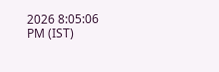2026 8:05:06 PM (IST)